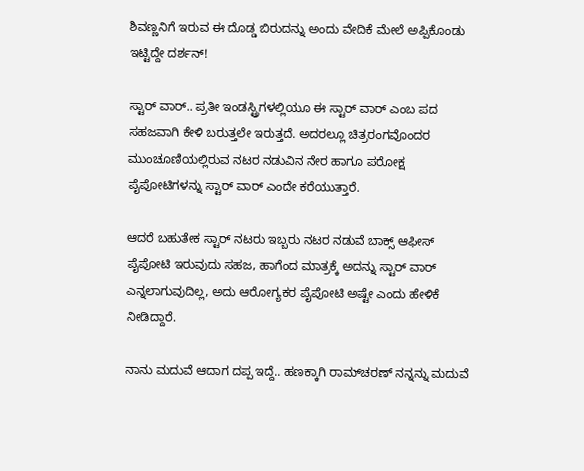ಶಿವಣ್ಣನಿಗೆ ಇರುವ ಈ ದೊಡ್ಡ ಬಿರುದನ್ನು ಅಂದು ವೇದಿಕೆ ಮೇಲೆ ಅಪ್ಪಿಕೊಂಡು ಇಟ್ಟಿದ್ದೇ ದರ್ಶನ್!

ಸ್ಟಾರ್ ವಾರ್.. ಪ್ರತೀ ಇಂಡಸ್ಟ್ರಿಗಳಲ್ಲಿಯೂ ಈ ಸ್ಟಾರ್ ವಾರ್ ಎಂಬ ಪದ ಸಹಜವಾಗಿ ಕೇಳಿ ಬರುತ್ತಲೇ ಇರುತ್ತದೆ. ಅದರಲ್ಲೂ ಚಿತ್ರರಂಗವೊಂದರ ಮುಂಚೂಣಿಯಲ್ಲಿರುವ ನಟರ ನಡುವಿನ ನೇರ ಹಾಗೂ ಪರೋಕ್ಷ ಪೈಪೋಟಿಗಳನ್ನು ಸ್ಟಾರ್ ವಾರ್ ಎಂದೇ ಕರೆಯುತ್ತಾರೆ.

ಆದರೆ ಬಹುತೇಕ‌ ಸ್ಟಾರ್ ನಟರು ಇಬ್ಬರು ನಟರ ನಡುವೆ ಬಾಕ್ಸ್ ಆಫೀಸ್ ಪೈಪೋಟಿ ಇರುವುದು ಸಹಜ, ಹಾಗೆಂದ ಮಾತ್ರಕ್ಕೆ ಅದನ್ನು ಸ್ಟಾರ್ ವಾರ್ ಎನ್ನಲಾಗುವುದಿಲ್ಲ, ಅದು ಆರೋಗ್ಯಕರ ಪೈಪೋಟಿ ಅಷ್ಟೇ ಎಂದು ಹೇಳಿಕೆ ನೀಡಿದ್ದಾರೆ.

ನಾನು ಮದುವೆ ಆದಾಗ ದಪ್ಪ ಇದ್ದೆ.. ಹಣಕ್ಕಾಗಿ ರಾಮ್‌ಚರಣ್ ನನ್ನನ್ನು ಮದುವೆ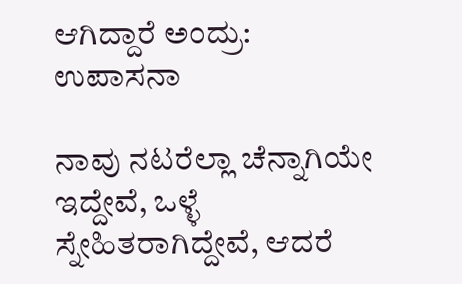ಆಗಿದ್ದಾರೆ ಅಂದ್ರು: ಉಪಾಸನಾ

ನಾವು ನಟರೆಲ್ಲಾ ಚೆನ್ನಾಗಿಯೇ ಇದ್ದೇವೆ, ಒಳ್ಳೆ ಸ್ನೇಹಿತರಾಗಿದ್ದೇವೆ, ಆದರೆ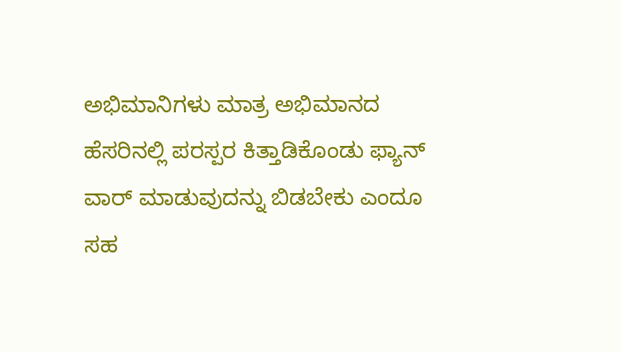ಅಭಿಮಾನಿಗಳು ಮಾತ್ರ ಅಭಿಮಾನದ ಹೆಸರಿನಲ್ಲಿ ಪರಸ್ಪರ ಕಿತ್ತಾಡಿಕೊಂಡು ಫ್ಯಾನ್ ವಾರ್ ಮಾಡುವುದನ್ನು ಬಿಡಬೇಕು ಎಂದೂ ಸಹ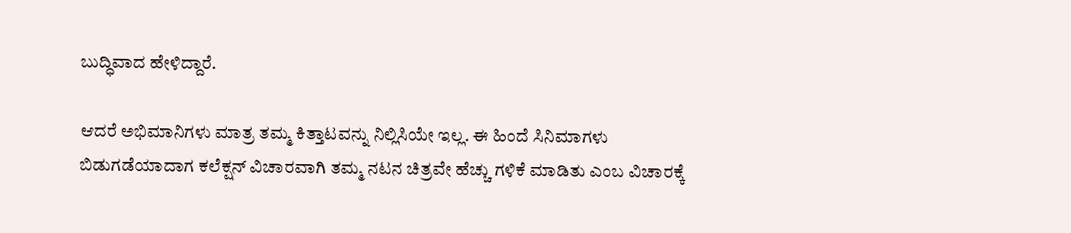ಬುದ್ಧಿವಾದ ಹೇಳಿದ್ದಾರೆ‌.

ಆದರೆ ಅಭಿಮಾನಿಗಳು ಮಾತ್ರ ತಮ್ಮ ಕಿತ್ತಾಟವನ್ನು ನಿಲ್ಲಿಸಿಯೇ ಇಲ್ಲ. ಈ ಹಿಂದೆ ಸಿನಿಮಾಗಳು ಬಿಡುಗಡೆಯಾದಾಗ ಕಲೆಕ್ಷನ್ ವಿಚಾರವಾಗಿ ತಮ್ಮ ನಟನ ಚಿತ್ರವೇ ಹೆಚ್ಚು ಗಳಿಕೆ ಮಾಡಿತು ಎಂಬ ವಿಚಾರಕ್ಕೆ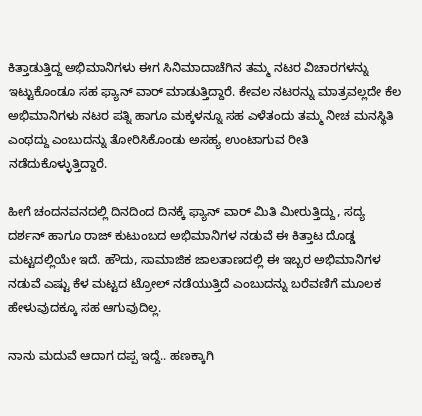ಕಿತ್ತಾಡುತ್ತಿದ್ದ ಅಭಿಮಾನಿಗಳು ಈಗ ಸಿನಿಮಾದಾಚೆಗಿನ ತಮ್ಮ ನಟರ ವಿಚಾರಗಳನ್ನು ಇಟ್ಟುಕೊಂಡೂ ಸಹ ಫ್ಯಾನ್ ವಾರ್ ಮಾಡುತ್ತಿದ್ದಾರೆ. ಕೇವಲ ನಟರನ್ನು ಮಾತ್ರವಲ್ಲದೇ ಕೆಲ ಅಭಿಮಾನಿಗಳು ನಟರ ಪತ್ನಿ ಹಾಗೂ ಮಕ್ಕಳನ್ನೂ ಸಹ ಎಳೆತಂದು ತಮ್ಮ ನೀಚ ಮನಸ್ಥಿತಿ ಎಂಥದ್ದು ಎಂಬುದನ್ನು ತೋರಿಸಿಕೊಂಡು ಅಸಹ್ಯ ಉಂಟಾಗುವ ರೀತಿ ನಡೆದುಕೊಳ್ಳುತ್ತಿದ್ದಾರೆ.

ಹೀಗೆ ಚಂದನವನದಲ್ಲಿ ದಿನದಿಂದ ದಿನಕ್ಕೆ ಫ್ಯಾನ್ ವಾರ್ ಮಿತಿ ಮೀರುತ್ತಿದ್ದು, ಸದ್ಯ ದರ್ಶನ್ ಹಾಗೂ ರಾಜ್ ಕುಟುಂಬದ ಅಭಿಮಾನಿಗಳ ನಡುವೆ ಈ ಕಿತ್ತಾಟ ದೊಡ್ಡ ಮಟ್ಟದಲ್ಲಿಯೇ ಇದೆ. ಹೌದು, ಸಾಮಾಜಿಕ ಜಾಲತಾಣದಲ್ಲಿ ಈ ಇಬ್ಬರ ಅಭಿಮಾನಿಗಳ ನಡುವೆ ಎಷ್ಟು ಕೆಳ ಮಟ್ಟದ ಟ್ರೋಲ್ ನಡೆಯುತ್ತಿದೆ ಎಂಬುದನ್ನು ಬರೆವಣಿಗೆ ಮೂಲಕ ಹೇಳುವುದಕ್ಕೂ ಸಹ ಆಗುವುದಿಲ್ಲ.

ನಾನು ಮದುವೆ ಆದಾಗ ದಪ್ಪ ಇದ್ದೆ.. ಹಣಕ್ಕಾಗಿ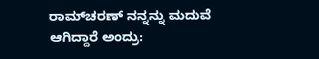ರಾಮ್‌ಚರಣ್ ನನ್ನನ್ನು ಮದುವೆ ಆಗಿದ್ದಾರೆ ಅಂದ್ರು: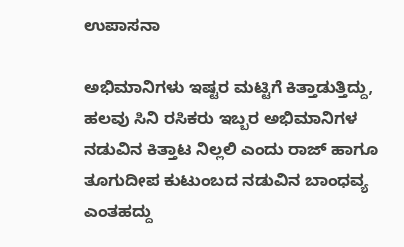ಉಪಾಸನಾ

ಅಭಿಮಾನಿಗಳು ಇಷ್ಟರ ಮಟ್ಟಿಗೆ ಕಿತ್ತಾಡುತ್ತಿದ್ದು, ಹಲವು ಸಿನಿ ರಸಿಕರು ಇಬ್ಬರ ಅಭಿಮಾನಿಗಳ ನಡುವಿನ ಕಿತ್ತಾಟ ನಿಲ್ಲಲಿ ಎಂದು ರಾಜ್ ಹಾಗೂ ತೂಗುದೀಪ ಕುಟುಂಬದ ನಡುವಿನ ಬಾಂಧವ್ಯ ಎಂತಹದ್ದು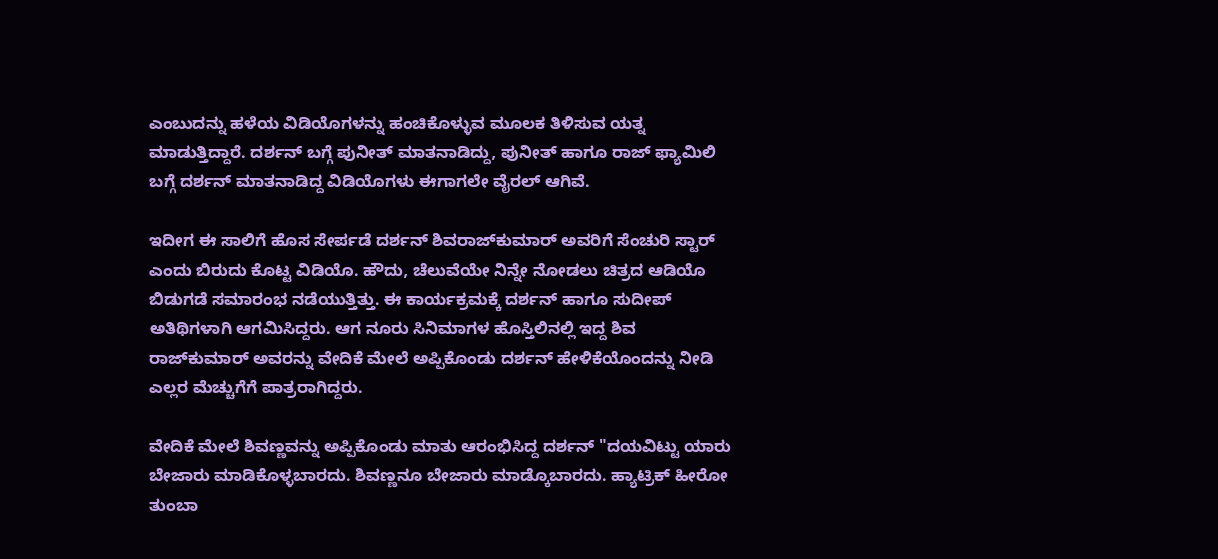ಎಂಬುದನ್ನು ಹಳೆಯ ವಿಡಿಯೊಗಳನ್ನು ಹಂಚಿಕೊಳ್ಳುವ ಮೂಲಕ ತಿಳಿಸುವ ಯತ್ನ ಮಾಡುತ್ತಿದ್ದಾರೆ. ದರ್ಶನ್ ಬಗ್ಗೆ ಪುನೀತ್ ಮಾತನಾಡಿದ್ದು, ಪುನೀತ್ ಹಾಗೂ ರಾಜ್ ಫ್ಯಾಮಿಲಿ ಬಗ್ಗೆ ದರ್ಶನ್ ಮಾತನಾಡಿದ್ದ ವಿಡಿಯೊಗಳು ಈಗಾಗಲೇ ವೈರಲ್ ಆಗಿವೆ.

ಇದೀಗ ಈ ಸಾಲಿಗೆ ಹೊಸ ಸೇರ್ಪಡೆ ದರ್ಶನ್ ಶಿವರಾಜ್‌ಕುಮಾರ್ ಅವರಿಗೆ ಸೆಂಚುರಿ ಸ್ಟಾರ್ ಎಂದು ಬಿರುದು ಕೊಟ್ಟ ವಿಡಿಯೊ. ಹೌದು, ಚೆಲುವೆಯೇ ನಿನ್ನೇ ನೋಡಲು ಚಿತ್ರದ ಆಡಿಯೊ ಬಿಡುಗಡೆ ಸಮಾರಂಭ ನಡೆಯುತ್ತಿತ್ತು. ಈ ಕಾರ್ಯಕ್ರಮಕ್ಕೆ ದರ್ಶನ್ ಹಾಗೂ ಸುದೀಪ್ ಅತಿಥಿಗಳಾಗಿ ಆಗಮಿಸಿದ್ದರು. ಆಗ ನೂರು ಸಿನಿಮಾಗಳ ಹೊಸ್ತಿಲಿನಲ್ಲಿ ಇದ್ದ ಶಿವ ರಾಜ್‌ಕುಮಾರ್ ಅವರನ್ನು ವೇದಿಕೆ ಮೇಲೆ ಅಪ್ಪಿಕೊಂಡು ದರ್ಶನ್ ಹೇಳಿಕೆಯೊಂದನ್ನು ನೀಡಿ ಎಲ್ಲರ ಮೆಚ್ಚುಗೆಗೆ ಪಾತ್ರರಾಗಿದ್ದರು.

ವೇದಿಕೆ ಮೇಲೆ ಶಿವಣ್ಣವನ್ನು ಅಪ್ಪಿಕೊಂಡು ಮಾತು ಆರಂಭಿಸಿದ್ದ ದರ್ಶನ್ "ದಯವಿಟ್ಟು ಯಾರು ಬೇಜಾರು ಮಾಡಿಕೊಳ್ಳಬಾರದು. ಶಿವಣ್ಣನೂ ಬೇಜಾರು ಮಾಡ್ಕೊಬಾರದು. ಹ್ಯಾಟ್ರಿಕ್ ಹೀರೋ ತುಂಬಾ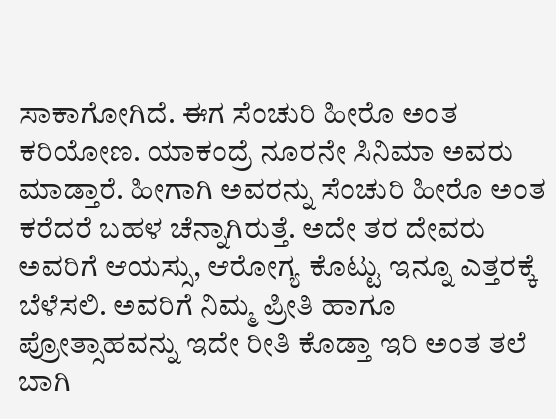ಸಾಕಾಗೋಗಿದೆ. ಈಗ ಸೆಂಚುರಿ ಹೀರೊ ಅಂತ ಕರಿಯೋಣ. ಯಾಕಂದ್ರೆ ನೂರನೇ ಸಿನಿಮಾ ಅವರು ಮಾಡ್ತಾರೆ. ಹೀಗಾಗಿ ಅವರನ್ನು ಸೆಂಚುರಿ ಹೀರೊ ಅಂತ ಕರೆದರೆ ಬಹಳ ಚೆನ್ನಾಗಿರುತ್ತೆ. ಅದೇ ತರ ದೇವರು ಅವರಿಗೆ ಆಯಸ್ಸು, ಆರೋಗ್ಯ ಕೊಟ್ಟು ಇನ್ನೂ ಎತ್ತರಕ್ಕೆ ಬೆಳೆಸಲಿ. ಅವರಿಗೆ ನಿಮ್ಮ ಪ್ರೀತಿ ಹಾಗೂ ಪ್ರೋತ್ಸಾಹವನ್ನು ಇದೇ ರೀತಿ ಕೊಡ್ತಾ ಇರಿ ಅಂತ ತಲೆ ಬಾಗಿ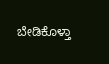ಬೇಡಿಕೊಳ್ತಾ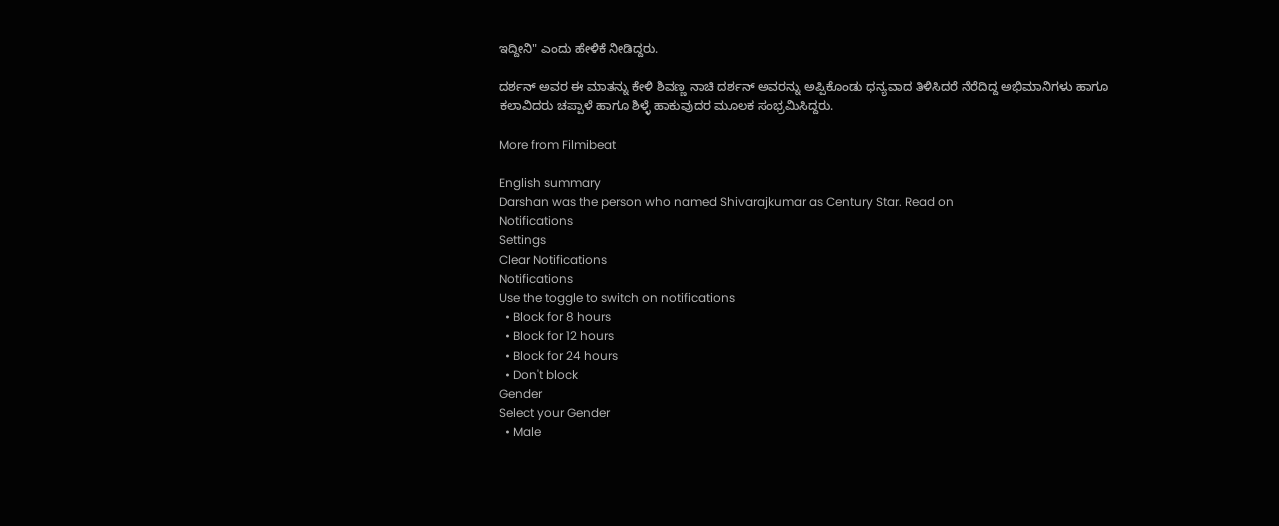ಇದ್ದೀನಿ" ಎಂದು ಹೇಳಿಕೆ ನೀಡಿದ್ದರು.

ದರ್ಶನ್ ಅವರ ಈ ಮಾತನ್ನು ಕೇಳಿ ಶಿವಣ್ಣ ನಾಚಿ ದರ್ಶನ್ ಅವರನ್ನು ಅಪ್ಪಿಕೊಂಡು ಧನ್ಯವಾದ ತಿಳಿಸಿದರೆ ನೆರೆದಿದ್ದ ಅಭಿಮಾನಿಗಳು ಹಾಗೂ ಕಲಾವಿದರು ಚಪ್ಪಾಳೆ ಹಾಗೂ ಶಿಳ್ಳೆ ಹಾಕುವುದರ ಮೂಲಕ ಸಂಭ್ರಮಿಸಿದ್ದರು.

More from Filmibeat

English summary
Darshan was the person who named Shivarajkumar as Century Star. Read on
Notifications
Settings
Clear Notifications
Notifications
Use the toggle to switch on notifications
  • Block for 8 hours
  • Block for 12 hours
  • Block for 24 hours
  • Don't block
Gender
Select your Gender
  • Male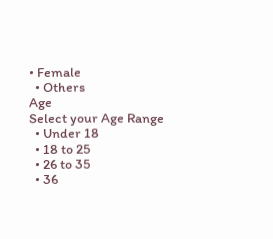• Female
  • Others
Age
Select your Age Range
  • Under 18
  • 18 to 25
  • 26 to 35
  • 36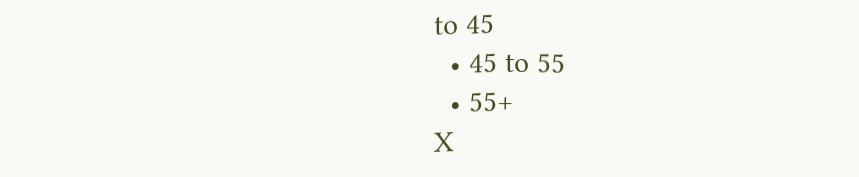to 45
  • 45 to 55
  • 55+
X